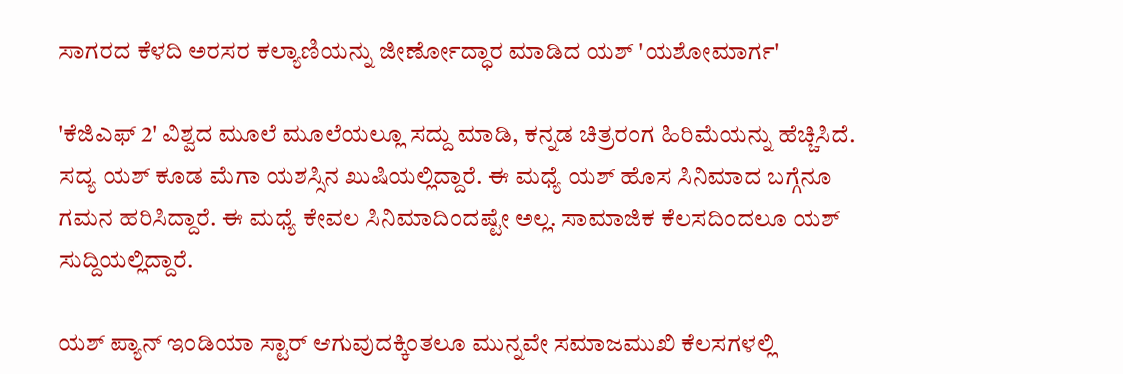ಸಾಗರದ ಕೆಳದಿ ಅರಸರ ಕಲ್ಯಾಣಿಯನ್ನು ಜೀರ್ಣೋದ್ಧಾರ ಮಾಡಿದ ಯಶ್ 'ಯಶೋಮಾರ್ಗ'

'ಕೆಜಿಎಫ್ 2' ವಿಶ್ವದ ಮೂಲೆ ಮೂಲೆಯಲ್ಲೂ ಸದ್ದು ಮಾಡಿ, ಕನ್ನಡ ಚಿತ್ರರಂಗ ಹಿರಿಮೆಯನ್ನು ಹೆಚ್ಚಿಸಿದೆ. ಸದ್ಯ ಯಶ್ ಕೂಡ ಮೆಗಾ ಯಶಸ್ಸಿನ ಖುಷಿಯಲ್ಲಿದ್ದಾರೆ. ಈ ಮಧ್ಯೆ ಯಶ್ ಹೊಸ ಸಿನಿಮಾದ ಬಗ್ಗೆನೂ ಗಮನ ಹರಿಸಿದ್ದಾರೆ. ಈ ಮಧ್ಯೆ ಕೇವಲ ಸಿನಿಮಾದಿಂದಷ್ಟೇ ಅಲ್ಲ. ಸಾಮಾಜಿಕ ಕೆಲಸದಿಂದಲೂ ಯಶ್ ಸುದ್ದಿಯಲ್ಲಿದ್ದಾರೆ.

ಯಶ್ ಪ್ಯಾನ್ ಇಂಡಿಯಾ ಸ್ಟಾರ್ ಆಗುವುದಕ್ಕಿಂತಲೂ ಮುನ್ನವೇ ಸಮಾಜಮುಖಿ ಕೆಲಸಗಳಲ್ಲಿ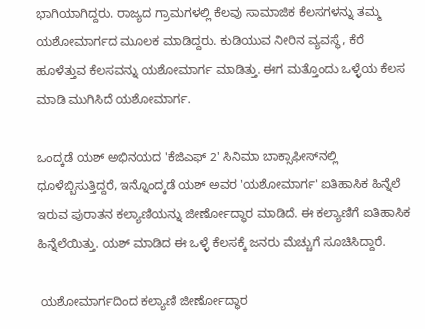ಭಾಗಿಯಾಗಿದ್ದರು. ರಾಜ್ಯದ ಗ್ರಾಮಗಳಲ್ಲಿ ಕೆಲವು ಸಾಮಾಜಿಕ ಕೆಲಸಗಳನ್ನು ತಮ್ಮ ಯಶೋಮಾರ್ಗದ ಮೂಲಕ ಮಾಡಿದ್ದರು. ಕುಡಿಯುವ ನೀರಿನ ವ್ಯವಸ್ಥೆ, ಕೆರೆ ಹೂಳೆತ್ತುವ ಕೆಲಸವನ್ನು ಯಶೋಮಾರ್ಗ ಮಾಡಿತ್ತು. ಈಗ ಮತ್ತೊಂದು ಒಳ್ಳೆಯ ಕೆಲಸ ಮಾಡಿ ಮುಗಿಸಿದೆ ಯಶೋಮಾರ್ಗ.

ಒಂದ್ಕಡೆ ಯಶ್ ಅಭಿನಯದ 'ಕೆಜಿಎಫ್ 2' ಸಿನಿಮಾ ಬಾಕ್ಸಾಫೀಸ್‌ನಲ್ಲಿ ಧೂಳೆಬ್ಬಿಸುತ್ತಿದ್ದರೆ, ಇನ್ನೊಂದ್ಕಡೆ ಯಶ್ ಅವರ 'ಯಶೋಮಾರ್ಗ' ಐತಿಹಾಸಿಕ ಹಿನ್ನೆಲೆ ಇರುವ ಪುರಾತನ ಕಲ್ಯಾಣಿಯನ್ನು ಜೀರ್ಣೋದ್ಧಾರ ಮಾಡಿದೆ. ಈ ಕಲ್ಯಾಣಿಗೆ ಐತಿಹಾಸಿಕ ಹಿನ್ನೆಲೆಯಿತ್ತು. ಯಶ್ ಮಾಡಿದ ಈ ಒಳ್ಳೆ ಕೆಲಸಕ್ಕೆ ಜನರು ಮೆಚ್ಚುಗೆ ಸೂಚಿಸಿದ್ದಾರೆ.

 ಯಶೋಮಾರ್ಗದಿಂದ ಕಲ್ಯಾಣಿ ಜೀರ್ಣೋದ್ಧಾರ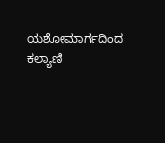ಯಶೋಮಾರ್ಗದಿಂದ ಕಲ್ಯಾಣಿ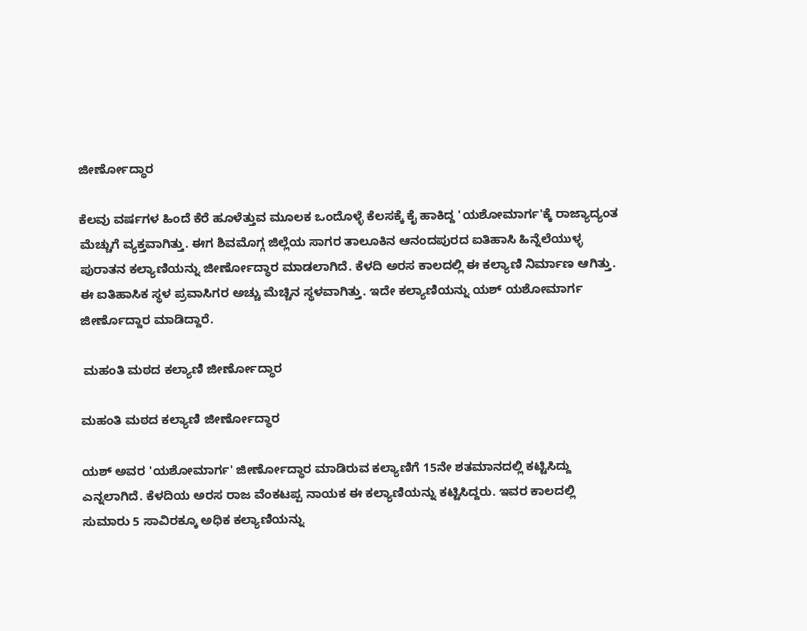ಜೀರ್ಣೋದ್ಧಾರ

ಕೆಲವು ವರ್ಷಗಳ ಹಿಂದೆ ಕೆರೆ ಹೂಳೆತ್ತುವ ಮೂಲಕ ಒಂದೊಳ್ಳೆ ಕೆಲಸಕ್ಕೆ ಕೈ ಹಾಕಿದ್ದ 'ಯಶೋಮಾರ್ಗ'ಕ್ಕೆ ರಾಜ್ಯಾದ್ಯಂತ ಮೆಚ್ಚುಗೆ ವ್ಯಕ್ತವಾಗಿತ್ತು. ಈಗ ಶಿವಮೊಗ್ಗ ಜಿಲ್ಲೆಯ ಸಾಗರ ತಾಲೂಕಿನ ಆನಂದಪುರದ ಐತಿಹಾಸಿ ಹಿನ್ನೆಲೆಯುಳ್ಳ ಪುರಾತನ ಕಲ್ಯಾಣಿಯನ್ನು ಜೀರ್ಣೋದ್ಧಾರ ಮಾಡಲಾಗಿದೆ. ಕೆಳದಿ ಅರಸ ಕಾಲದಲ್ಲಿ ಈ ಕಲ್ಯಾಣಿ ನಿರ್ಮಾಣ ಆಗಿತ್ತು. ಈ ಐತಿಹಾಸಿಕ ಸ್ಥಳ ಪ್ರವಾಸಿಗರ ಅಚ್ಚು ಮೆಚ್ಚಿನ ಸ್ಥಳವಾಗಿತ್ತು. ಇದೇ ಕಲ್ಯಾಣಿಯನ್ನು ಯಶ್ ಯಶೋಮಾರ್ಗ ಜೀರ್ಣೊದ್ದಾರ ಮಾಡಿದ್ದಾರೆ.

 ಮಹಂತಿ ಮಠದ ಕಲ್ಯಾಣಿ ಜೀರ್ಣೋದ್ಧಾರ

ಮಹಂತಿ ಮಠದ ಕಲ್ಯಾಣಿ ಜೀರ್ಣೋದ್ಧಾರ

ಯಶ್ ಅವರ 'ಯಶೋಮಾರ್ಗ' ಜೀರ್ಣೋದ್ಧಾರ ಮಾಡಿರುವ ಕಲ್ಯಾಣಿಗೆ 15ನೇ ಶತಮಾನದಲ್ಲಿ ಕಟ್ಟಿಸಿದ್ದು ಎನ್ನಲಾಗಿದೆ. ಕೆಳದಿಯ ಅರಸ ರಾಜ ವೆಂಕಟಪ್ಪ ನಾಯಕ ಈ ಕಲ್ಯಾಣಿಯನ್ನು ಕಟ್ಟಿಸಿದ್ದರು. ಇವರ ಕಾಲದಲ್ಲಿ ಸುಮಾರು 5 ಸಾವಿರಕ್ಕೂ ಅಧಿಕ ಕಲ್ಯಾಣಿಯನ್ನು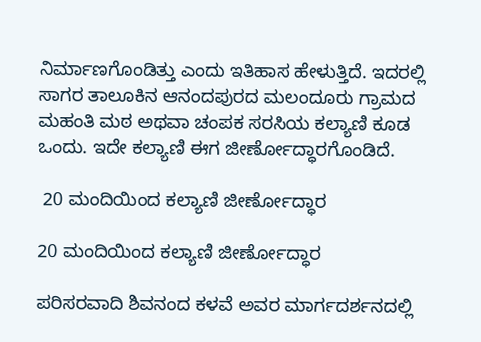ನಿರ್ಮಾಣಗೊಂಡಿತ್ತು ಎಂದು ಇತಿಹಾಸ ಹೇಳುತ್ತಿದೆ. ಇದರಲ್ಲಿ ಸಾಗರ ತಾಲೂಕಿನ ಆನಂದಪುರದ ಮಲಂದೂರು ಗ್ರಾಮದ ಮಹಂತಿ ಮಠ ಅಥವಾ ಚಂಪಕ ಸರಸಿಯ ಕಲ್ಯಾಣಿ ಕೂಡ ಒಂದು. ಇದೇ ಕಲ್ಯಾಣಿ ಈಗ ಜೀರ್ಣೋದ್ಧಾರಗೊಂಡಿದೆ.

 20 ಮಂದಿಯಿಂದ ಕಲ್ಯಾಣಿ ಜೀರ್ಣೋದ್ಧಾರ

20 ಮಂದಿಯಿಂದ ಕಲ್ಯಾಣಿ ಜೀರ್ಣೋದ್ಧಾರ

ಪರಿಸರವಾದಿ ಶಿವನಂದ ಕಳವೆ ಅವರ ಮಾರ್ಗದರ್ಶನದಲ್ಲಿ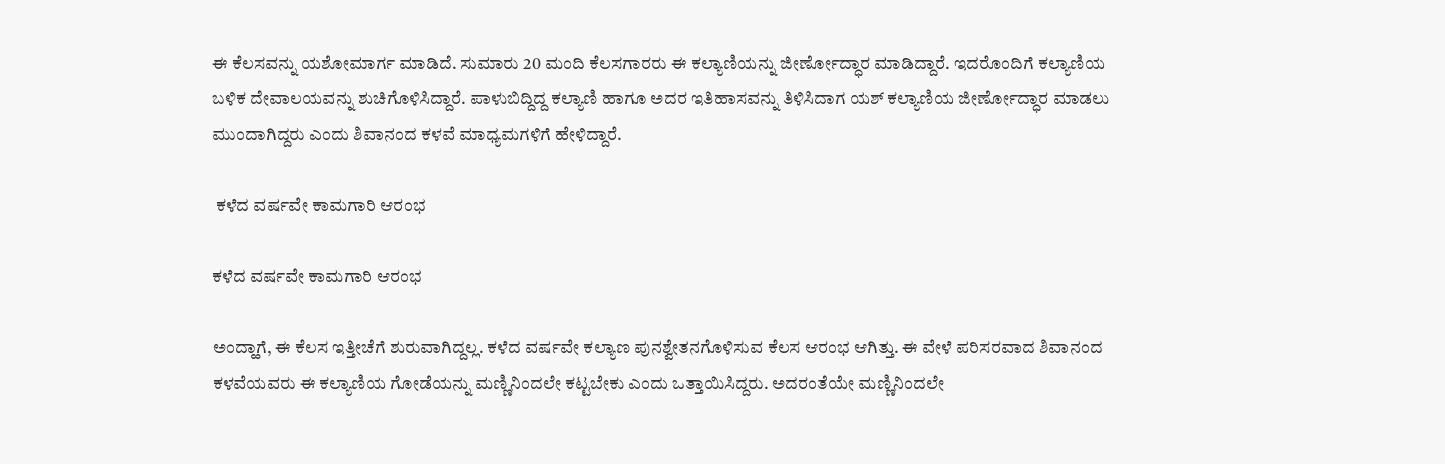ಈ ಕೆಲಸವನ್ನು ಯಶೋಮಾರ್ಗ ಮಾಡಿದೆ. ಸುಮಾರು 20 ಮಂದಿ ಕೆಲಸಗಾರರು ಈ ಕಲ್ಯಾಣಿಯನ್ನು ಜೀರ್ಣೋದ್ಧಾರ ಮಾಡಿದ್ದಾರೆ. ಇದರೊಂದಿಗೆ ಕಲ್ಯಾಣಿಯ ಬಳಿಕ ದೇವಾಲಯವನ್ನು ಶುಚಿಗೊಳಿಸಿದ್ದಾರೆ. ಪಾಳುಬಿದ್ದಿದ್ದ ಕಲ್ಯಾಣಿ ಹಾಗೂ ಅದರ ಇತಿಹಾಸವನ್ನು ತಿಳಿಸಿದಾಗ ಯಶ್ ಕಲ್ಯಾಣಿಯ ಜೀರ್ಣೋದ್ಧಾರ ಮಾಡಲು ಮುಂದಾಗಿದ್ದರು ಎಂದು ಶಿವಾನಂದ ಕಳವೆ ಮಾಧ್ಯಮಗಳಿಗೆ ಹೇಳಿದ್ದಾರೆ.

 ಕಳೆದ ವರ್ಷವೇ ಕಾಮಗಾರಿ ಆರಂಭ

ಕಳೆದ ವರ್ಷವೇ ಕಾಮಗಾರಿ ಆರಂಭ

ಅಂದ್ಹಾಗೆ, ಈ ಕೆಲಸ ಇತ್ತೀಚೆಗೆ ಶುರುವಾಗಿದ್ದಲ್ಲ. ಕಳೆದ ವರ್ಷವೇ ಕಲ್ಯಾಣ ಪುನಶ್ವೇತನಗೊಳಿಸುವ ಕೆಲಸ ಆರಂಭ ಆಗಿತ್ತು. ಈ ವೇಳೆ ಪರಿಸರವಾದ ಶಿವಾನಂದ ಕಳವೆಯವರು ಈ ಕಲ್ಯಾಣಿಯ ಗೋಡೆಯನ್ನು ಮಣ್ಣಿನಿಂದಲೇ ಕಟ್ಟಬೇಕು ಎಂದು ಒತ್ತಾಯಿಸಿದ್ದರು. ಅದರಂತೆಯೇ ಮಣ್ಣಿನಿಂದಲೇ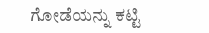ಗೋಡೆಯನ್ನು ಕಟ್ಟಿ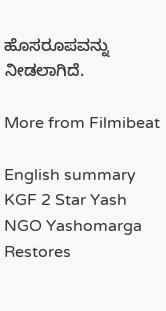ಹೊಸರೂಪವನ್ನು ನೀಡಲಾಗಿದೆ.

More from Filmibeat

English summary
KGF 2 Star Yash NGO Yashomarga Restores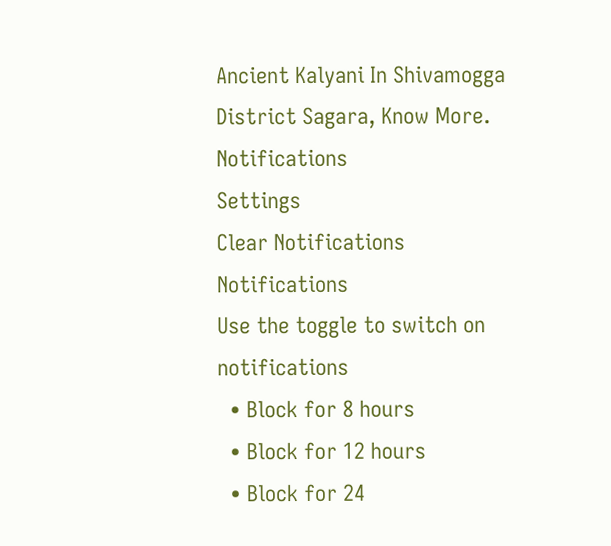Ancient Kalyani In Shivamogga District Sagara, Know More.
Notifications
Settings
Clear Notifications
Notifications
Use the toggle to switch on notifications
  • Block for 8 hours
  • Block for 12 hours
  • Block for 24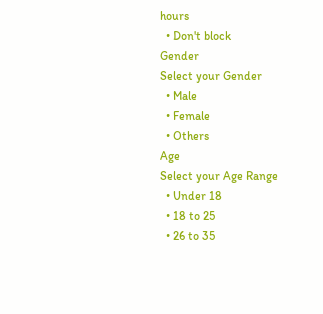hours
  • Don't block
Gender
Select your Gender
  • Male
  • Female
  • Others
Age
Select your Age Range
  • Under 18
  • 18 to 25
  • 26 to 35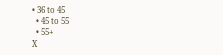• 36 to 45
  • 45 to 55
  • 55+
X